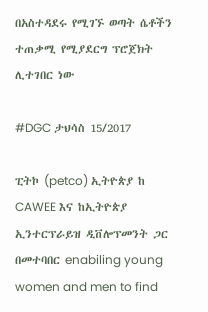በአስተዳደሩ የሚገኙ ወጣት ሴቶችን ተጠቃሚ የሚያደርግ ፕሮጀክት ሊተገበር ነው

#DGC ታህሳስ 15/2017

ፒትኮ (petco) ኢትዮጵያ ከ CAWEE እና ከኢትዮጵያ ኢንተርፕራይዝ ዲቨሎፕመንት ጋር በመተባበር enabiling young women and men to find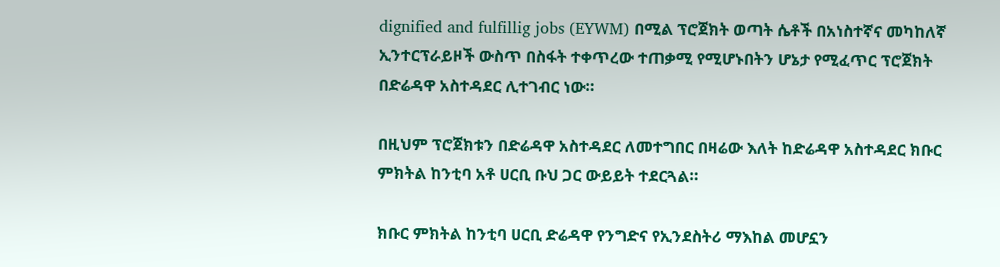dignified and fulfillig jobs (EYWM) በሚል ፕሮጀክት ወጣት ሴቶች በአነስተኛና መካከለኛ ኢንተርፕራይዞች ውስጥ በስፋት ተቀጥረው ተጠቃሚ የሚሆኑበትን ሆኔታ የሚፈጥር ፕሮጀክት በድሬዳዋ አስተዳደር ሊተገብር ነው።

በዚህም ፕሮጀክቱን በድሬዳዋ አስተዳደር ለመተግበር በዛሬው እለት ከድሬዳዋ አስተዳደር ክቡር ምክትል ከንቲባ አቶ ሀርቢ ቡህ ጋር ውይይት ተደርጓል።

ክቡር ምክትል ከንቲባ ሀርቢ ድሬዳዋ የንግድና የኢንደስትሪ ማእከል መሆኗን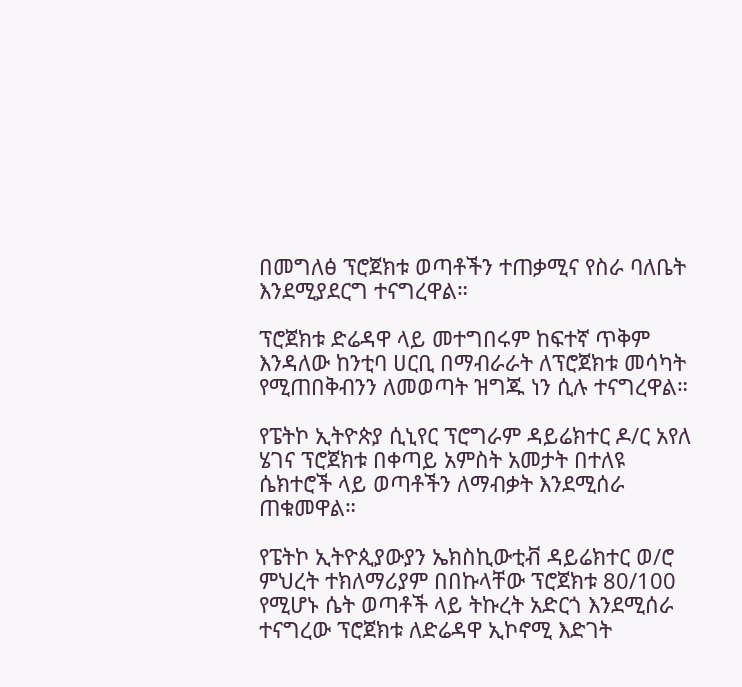በመግለፅ ፕሮጀክቱ ወጣቶችን ተጠቃሚና የስራ ባለቤት እንደሚያደርግ ተናግረዋል።

ፕሮጀክቱ ድሬዳዋ ላይ መተግበሩም ከፍተኛ ጥቅም እንዳለው ከንቲባ ሀርቢ በማብራራት ለፕሮጀክቱ መሳካት የሚጠበቅብንን ለመወጣት ዝግጁ ነን ሲሉ ተናግረዋል።

የፔትኮ ኢትዮጵያ ሲኒየር ፕሮግራም ዳይሬክተር ዶ/ር አየለ ሄገና ፕሮጀክቱ በቀጣይ አምስት አመታት በተለዩ ሴክተሮች ላይ ወጣቶችን ለማብቃት እንደሚሰራ ጠቁመዋል።

የፔትኮ ኢትዮጲያውያን ኤክስኪውቲቭ ዳይሬክተር ወ/ሮ ምህረት ተክለማሪያም በበኩላቸው ፕሮጀክቱ 80/100 የሚሆኑ ሴት ወጣቶች ላይ ትኩረት አድርጎ እንደሚሰራ ተናግረው ፕሮጀክቱ ለድሬዳዋ ኢኮኖሚ እድገት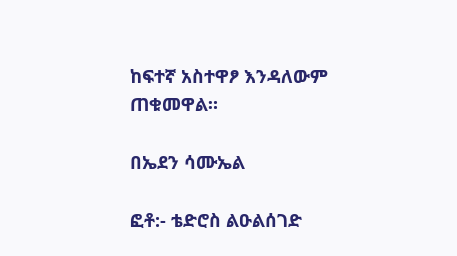ከፍተኛ አስተዋፆ እንዳለውም ጠቁመዋል።

በኤደን ሳሙኤል

ፎቶ:- ቴድሮስ ልዑልሰገድ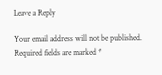Leave a Reply

Your email address will not be published. Required fields are marked *